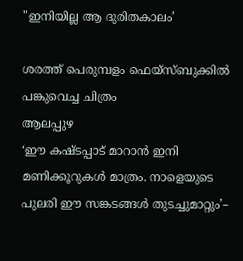"ഇനിയില്ല ആ ദുരിതകാലം’

ശരത്ത് പെരുമ്പളം ഫെയ്സ്ബുക്കിൽ പങ്കുവെച്ച ചിത്രം
ആലപ്പുഴ
‘ഈ കഷ്ടപ്പാട് മാറാൻ ഇനി മണിക്കൂറുകൾ മാത്രം. നാളെയുടെ പുലരി ഈ സങ്കടങ്ങൾ തുടച്ചുമാറ്റും’–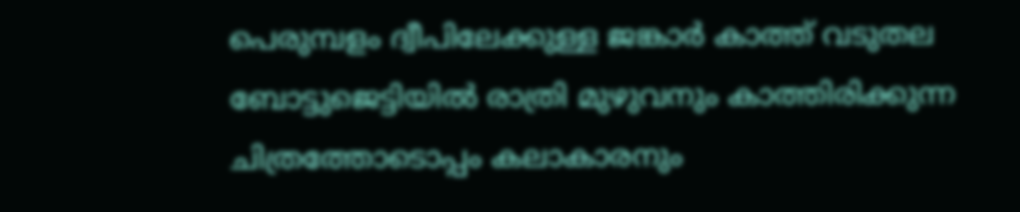പെരുമ്പളം ദ്വീപിലേക്കുള്ള ജങ്കാർ കാത്ത് വടുതല ബോട്ടുജെട്ടിയിൽ രാത്രി മുഴുവനും കാത്തിരിക്കുന്ന ചിത്രത്തോടൊപ്പം കലാകാരനും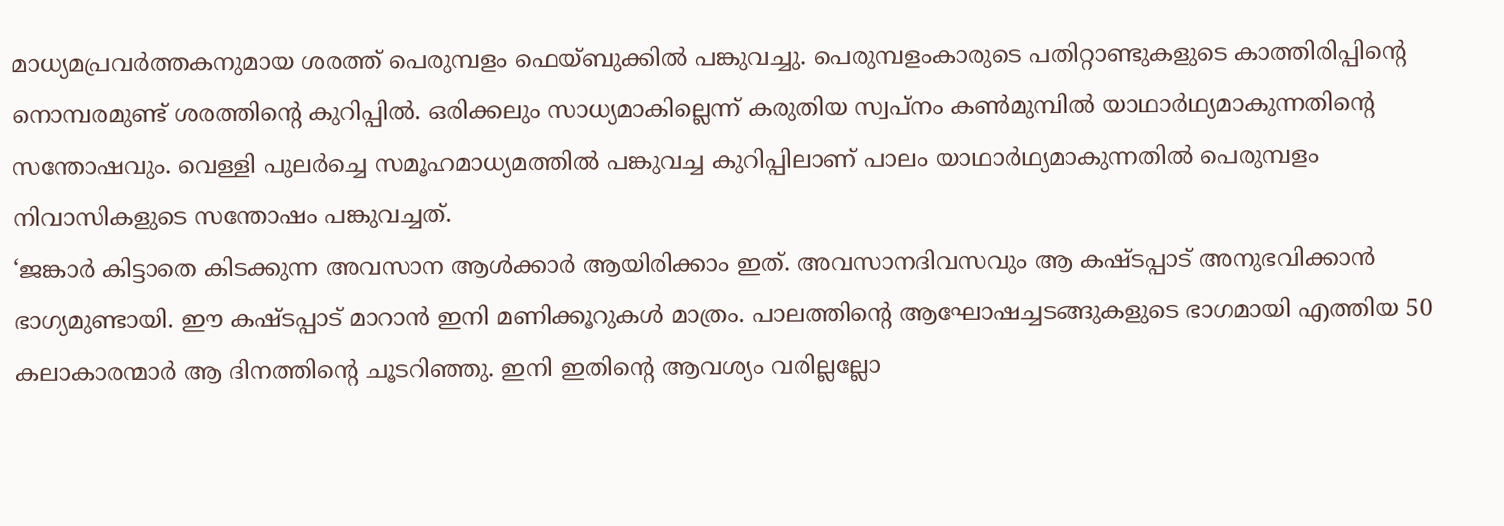മാധ്യമപ്രവർത്തകനുമായ ശരത്ത് പെരുമ്പളം ഫെയ്ബുക്കിൽ പങ്കുവച്ചു. പെരുമ്പളംകാരുടെ പതിറ്റാണ്ടുകളുടെ കാത്തിരിപ്പിന്റെ നൊമ്പരമുണ്ട് ശരത്തിന്റെ കുറിപ്പിൽ. ഒരിക്കലും സാധ്യമാകില്ലെന്ന് കരുതിയ സ്വപ്നം കൺമുമ്പിൽ യാഥാർഥ്യമാകുന്നതിന്റെ സന്തോഷവും. വെള്ളി പുലർച്ചെ സമൂഹമാധ്യമത്തിൽ പങ്കുവച്ച കുറിപ്പിലാണ് പാലം യാഥാർഥ്യമാകുന്നതിൽ പെരുമ്പളം നിവാസികളുടെ സന്തോഷം പങ്കുവച്ചത്.
‘ജങ്കാർ കിട്ടാതെ കിടക്കുന്ന അവസാന ആൾക്കാർ ആയിരിക്കാം ഇത്. അവസാനദിവസവും ആ കഷ്ടപ്പാട് അനുഭവിക്കാൻ ഭാഗ്യമുണ്ടായി. ഈ കഷ്ടപ്പാട് മാറാൻ ഇനി മണിക്കൂറുകൾ മാത്രം. പാലത്തിന്റെ ആഘോഷച്ചടങ്ങുകളുടെ ഭാഗമായി എത്തിയ 50 കലാകാരന്മാർ ആ ദിനത്തിന്റെ ചൂടറിഞ്ഞു. ഇനി ഇതിന്റെ ആവശ്യം വരില്ലല്ലോ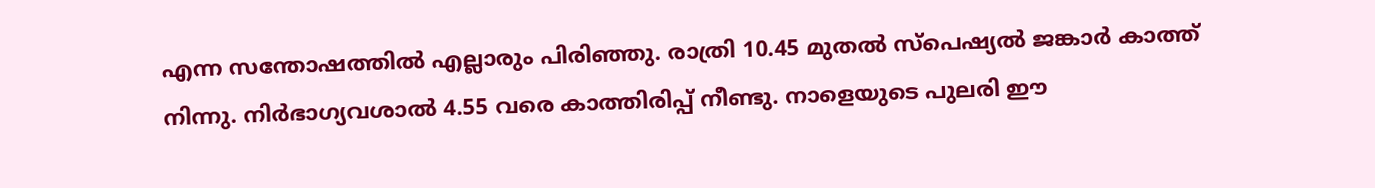എന്ന സന്തോഷത്തിൽ എല്ലാരും പിരിഞ്ഞു. രാത്രി 10.45 മുതൽ സ്പെഷ്യൽ ജങ്കാർ കാത്ത് നിന്നു. നിർഭാഗ്യവശാൽ 4.55 വരെ കാത്തിരിപ്പ് നീണ്ടു. നാളെയുടെ പുലരി ഈ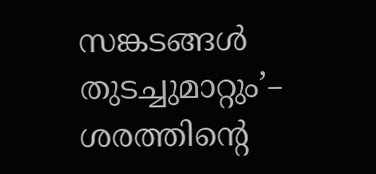സങ്കടങ്ങൾ തുടച്ചുമാറ്റും’– ശരത്തിന്റെ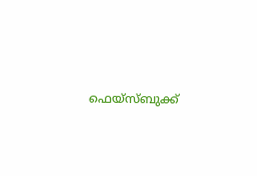ഫെയ്സ്ബുക്ക്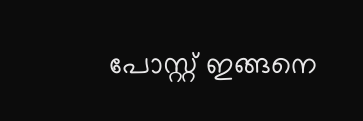പോസ്റ്റ് ഇങ്ങനെ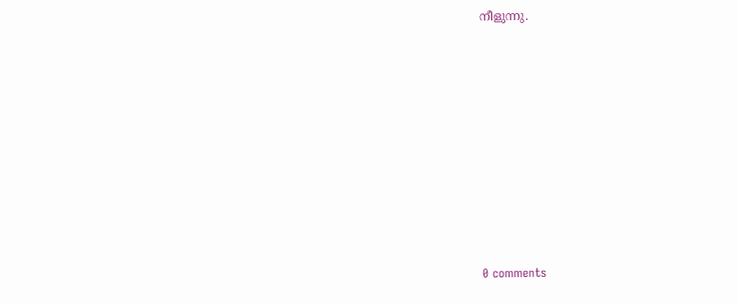നീളുന്നു.










0 comments